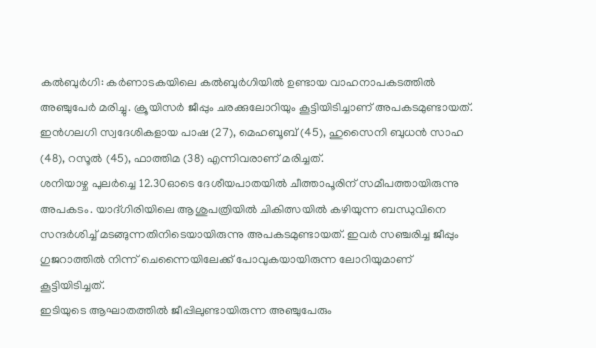കൽബുർഗി: കർണാടകയിലെ കൽബുർഗിയിൽ ഉണ്ടായ വാഹനാപകടത്തിൽ അഞ്ചുപേർ മരിച്ചു. ക്രൂയിസർ ജീപ്പും ചരക്കുലോറിയും കൂട്ടിയിടിച്ചാണ് അപകടമുണ്ടായത്. ഇൻഗലഗി സ്വദേശികളായ പാഷ (27), മെഹബൂബ് (45), ഹുസൈനി ബുധൻ സാഹ (48), റസൂൽ (45), ഫാത്തിമ (38) എന്നിവരാണ് മരിച്ചത്.
ശനിയാഴ്ച പുലർച്ചെ 12.30ഓടെ ദേശീയപാതയിൽ ചീത്താപൂരിന് സമീപത്തായിരുന്നു അപകടം. യാദ്ഗിരിയിലെ ആശുപത്രിയിൽ ചികിത്സയിൽ കഴിയുന്ന ബന്ധുവിനെ സന്ദർശിച്ച് മടങ്ങുന്നതിനിടെയായിരുന്നു അപകടമുണ്ടായത്. ഇവർ സഞ്ചരിച്ച ജീപ്പും ഗുജറാത്തിൽ നിന്ന് ചെന്നൈയിലേക്ക് പോവുകയായിരുന്ന ലോറിയുമാണ് കൂട്ടിയിടിച്ചത്.
ഇടിയുടെ ആഘാതത്തിൽ ജീപ്പിലുണ്ടായിരുന്ന അഞ്ചുപേരും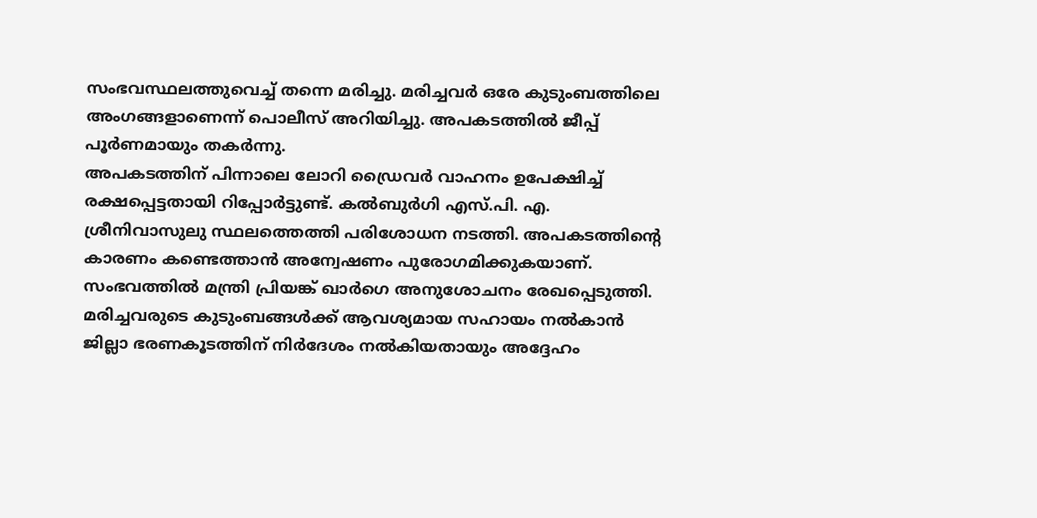സംഭവസ്ഥലത്തുവെച്ച് തന്നെ മരിച്ചു. മരിച്ചവർ ഒരേ കുടുംബത്തിലെ അംഗങ്ങളാണെന്ന് പൊലീസ് അറിയിച്ചു. അപകടത്തിൽ ജീപ്പ് പൂർണമായും തകർന്നു.
അപകടത്തിന് പിന്നാലെ ലോറി ഡ്രൈവർ വാഹനം ഉപേക്ഷിച്ച് രക്ഷപ്പെട്ടതായി റിപ്പോർട്ടുണ്ട്. കൽബുർഗി എസ്.പി. എ. ശ്രീനിവാസുലു സ്ഥലത്തെത്തി പരിശോധന നടത്തി. അപകടത്തിന്റെ കാരണം കണ്ടെത്താൻ അന്വേഷണം പുരോഗമിക്കുകയാണ്.
സംഭവത്തിൽ മന്ത്രി പ്രിയങ്ക് ഖാർഗെ അനുശോചനം രേഖപ്പെടുത്തി. മരിച്ചവരുടെ കുടുംബങ്ങൾക്ക് ആവശ്യമായ സഹായം നൽകാൻ ജില്ലാ ഭരണകൂടത്തിന് നിർദേശം നൽകിയതായും അദ്ദേഹം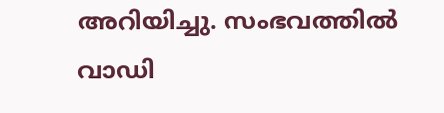അറിയിച്ചു. സംഭവത്തിൽ വാഡി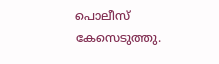പൊലീസ് കേസെടുത്തു.